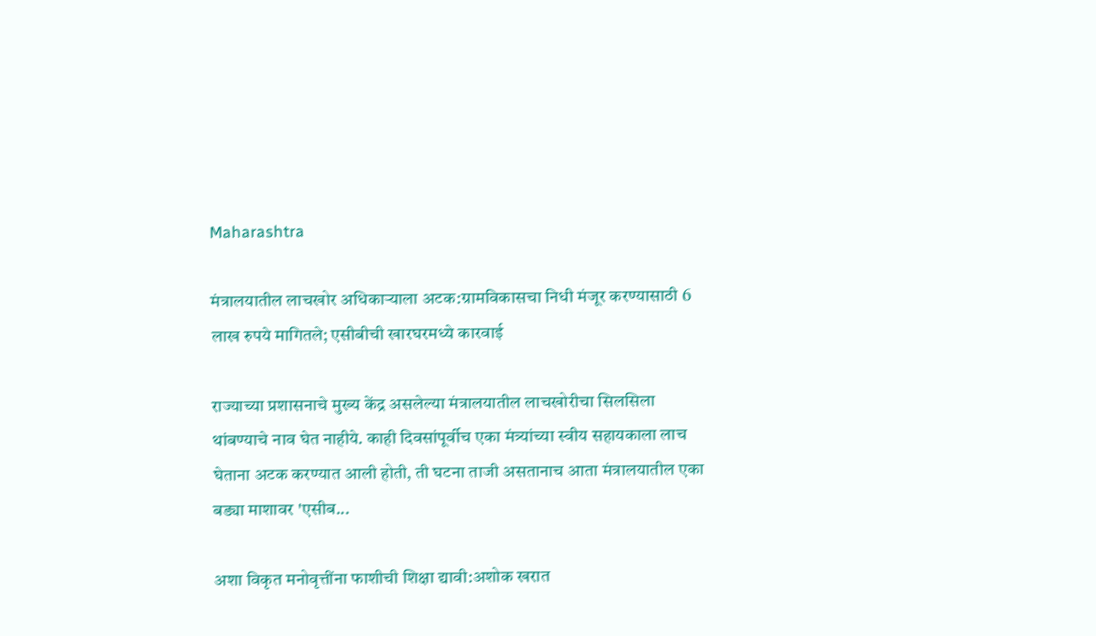Maharashtra

मंत्रालयातील लाचखोर अधिकाऱ्याला अटक:ग्रामविकासचा निधी मंजूर करण्यासाठी 6 लाख रुपये मागितले; एसीबीची खारघरमध्ये कारवाई

राज्याच्या प्रशासनाचे मुख्य केंद्र असलेल्या मंत्रालयातील लाचखोरीचा सिलसिला थांबण्याचे नाव घेत नाहीये. काही दिवसांपूर्वीच एका मंत्र्यांच्या स्वीय सहायकाला लाच घेताना अटक करण्यात आली होती, ती घटना ताजी असतानाच आता मंत्रालयातील एका बड्या माशावर 'एसीब...

अशा विकृत मनोवृत्तींना फाशीची शिक्षा द्यावी:अशोक खरात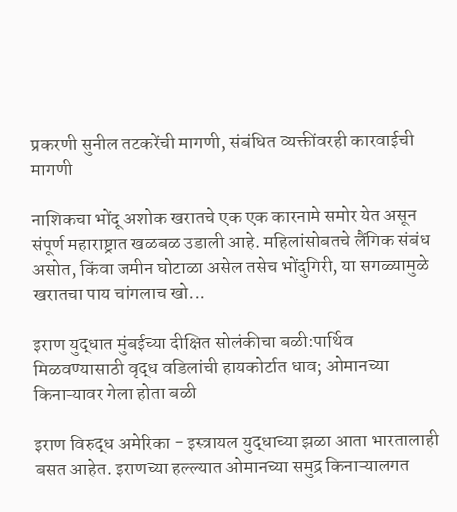प्रकरणी सुनील तटकरेंची मागणी, संबंधित व्यक्तींवरही कारवाईची मागणी

नाशिकचा भोंदू अशोक खरातचे एक एक कारनामे समोर येत असून संपूर्ण महाराष्ट्रात खळबळ उडाली आहे. महिलांसोबतचे लैंगिक संबंध असोत, किंवा जमीन घोटाळा असेल तसेच भोंदुगिरी, या सगळ्यामुळे खरातचा पाय चांगलाच खो...

इराण युद्धात मुंबईच्या दीक्षित सोलंकीचा बळी:पार्थिव मिळवण्यासाठी वृद्ध वडिलांची हायकोर्टात धाव; ओमानच्या किनाऱ्यावर गेला होता बळी

इराण विरुद्ध अमेरिका - इस्त्रायल युद्धाच्या झळा आता भारतालाही बसत आहेत. इराणच्या हल्ल्यात ओमानच्या समुद्र किनाऱ्यालगत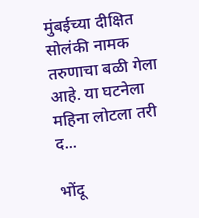मुंबईच्या दीक्षित सोलंकी नामक तरुणाचा बळी गेला आहे. या घटनेला महिना लोटला तरी द...

भोंदू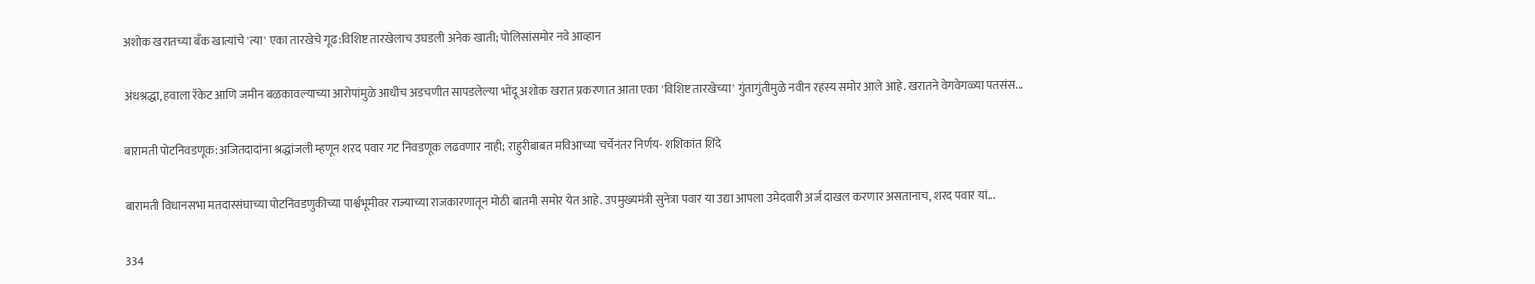अशोक खरातच्या बँक खात्यांचे 'त्या' एका तारखेचे गूढ:विशिष्ट तारखेलाच उघडली अनेक खाती; पोलिसांसमोर नवे आव्हान

अंधश्रद्धा, हवाला रॅकेट आणि जमीन बळकावल्याच्या आरोपांमुळे आधीच अडचणीत सापडलेल्या भोंदू अशोक खरात प्रकरणात आता एका 'विशिष्ट तारखेच्या' गुंतागुंतीमुळे नवीन रहस्य समोर आले आहे. खरातने वेगवेगळ्या पतसंस...

बारामती पोटनिवडणूक:अजितदादांना श्रद्धांजली म्हणून शरद पवार गट निवडणूक लढवणार नाही; राहुरीबाबत मविआच्या चर्चेनंतर निर्णय- शशिकांत शिंदे

बारामती विधानसभा मतदारसंघाच्या पोटनिवडणुकीच्या पार्श्वभूमीवर राज्याच्या राजकारणातून मोठी बातमी समोर येत आहे. उपमुख्यमंत्री सुनेत्रा पवार या उद्या आपला उमेदवारी अर्ज दाखल करणार असतानाच, शरद पवार यां...

334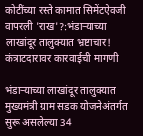कोटींच्या रस्ते कामात सिमेंटऐवजी वापरली 'राख'?:भंडाऱ्याच्या लाखांदूर तालुक्यात भ्रष्टाचार! कंत्राटदारावर कारवाईची मागणी

भंडाऱ्याच्या लाखांदूर तालुक्यात मुख्यमंत्री ग्राम सडक योजनेअंतर्गत सुरू असलेल्या 34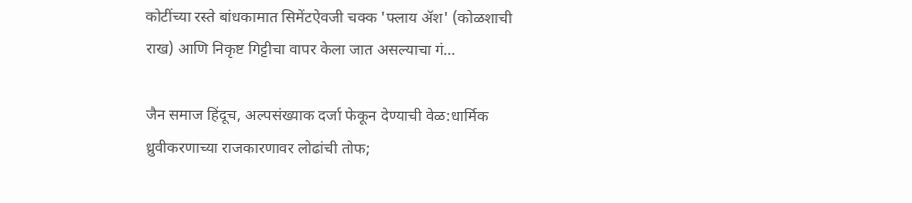कोटींच्या रस्ते बांधकामात सिमेंटऐवजी चक्क 'फ्लाय ॲश' (कोळशाची राख) आणि निकृष्ट गिट्टीचा वापर केला जात असल्याचा गं...

जैन समाज हिंदूच, अल्पसंख्याक दर्जा फेकून देण्याची वेळ:धार्मिक ध्रुवीकरणाच्या राजकारणावर लोढांची तोफ;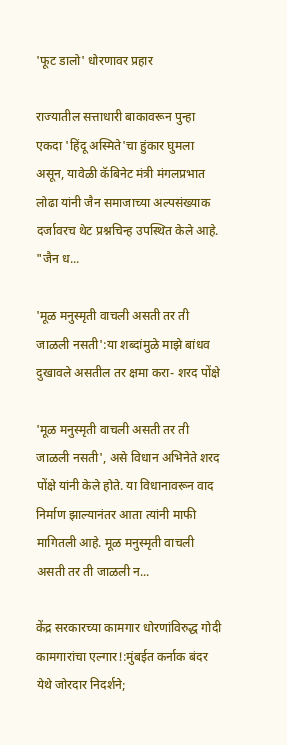'फूट डालो' धोरणावर प्रहार

राज्यातील सत्ताधारी बाकावरून पुन्हा एकदा 'हिंदू अस्मिते'चा हुंकार घुमला असून, यावेळी कॅबिनेट मंत्री मंगलप्रभात लोढा यांनी जैन समाजाच्या अल्पसंख्याक दर्जावरच थेट प्रश्नचिन्ह उपस्थित केले आहे. "जैन ध...

'मूळ मनुस्मृती वाचली असती तर ती जाळली नसती':या शब्दांमुळे माझे बांधव दुखावले असतील तर क्षमा करा- शरद पोंक्षे

'मूळ मनुस्मृती वाचली असती तर ती जाळली नसती', असे विधान अभिनेते शरद पोंक्षे यांनी केले होते. या विधानावरून वाद निर्माण झाल्यानंतर आता त्यांनी माफी मागितली आहे. मूळ मनुस्मृती वाचली असती तर ती जाळली न...

केंद्र सरकारच्या कामगार धोरणांविरुद्ध गोदी कामगारांचा एल्गार!:मुंबईत कर्नाक बंदर येथे जोरदार निदर्शने;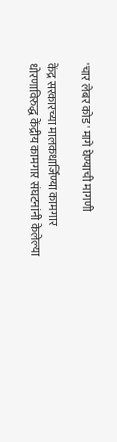'चार लेबर कोड' मागे घेण्याची मागणी

केंद्र सरकारच्या मालकधार्जिण्या कामगार धोरणाविरुद्ध केंद्रीय कामगार संघटनांनी केलेल्या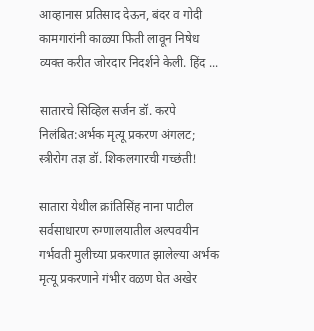आव्हानास प्रतिसाद देऊन, बंदर व गोदी कामगारांनी काळ्या फिती लावून निषेध व्यक्त करीत जोरदार निदर्शने केली. हिंद ...

सातारचे सिव्हिल सर्जन डॉ. करपे निलंबित:अर्भक मृत्यू प्रकरण अंगलट; स्त्रीरोग तज्ञ डॉ. शिकलगारची गच्छंती!

सातारा येथील क्रांतिसिंह नाना पाटील सर्वसाधारण रुग्णालयातील अल्पवयीन गर्भवती मुलीच्या प्रकरणात झालेल्या अर्भक मृत्यू प्रकरणाने गंभीर वळण घेत अखेर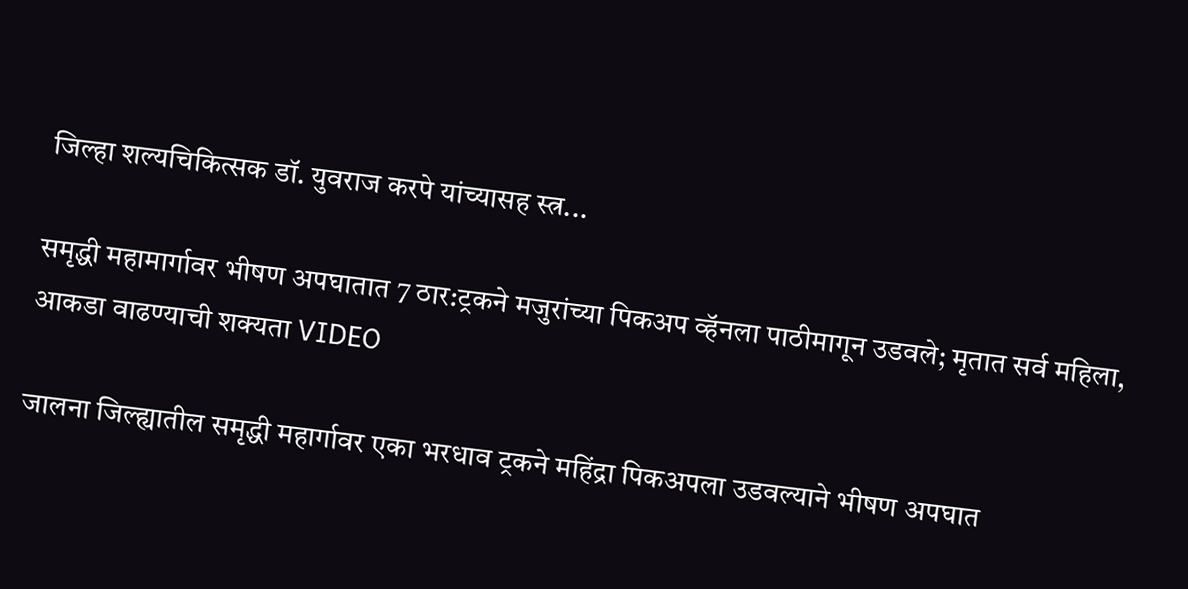जिल्हा शल्यचिकित्सक डॉ. युवराज करपे यांच्यासह स्त्र...

समृद्धी महामार्गावर भीषण अपघातात 7 ठार:ट्रकने मजुरांच्या पिकअप व्हॅनला पाठीमागून उडवले; मृतात सर्व महिला, आकडा वाढण्याची शक्यता VIDEO

जालना जिल्ह्यातील समृद्धी महार्गावर एका भरधाव ट्रकने महिंद्रा पिकअपला उडवल्याने भीषण अपघात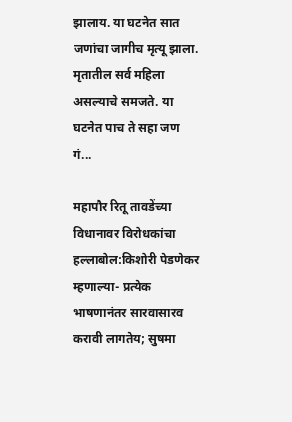झालाय. या घटनेत सात जणांचा जागीच मृत्यू झाला. मृतातील सर्व महिला असल्याचे समजते. या घटनेत पाच ते सहा जण गं...

महापौर रितू तावडेंच्या विधानावर विरोधकांचा हल्लाबोल:किशोरी पेडणेकर म्हणाल्या- प्रत्येक भाषणानंतर सारवासारव करावी लागतेय; सुषमा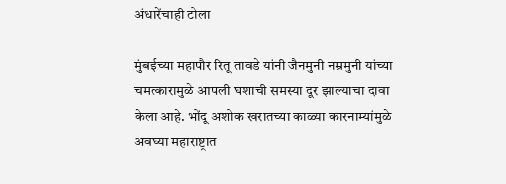अंधारेंचाही टोला

मुंबईच्या महापौर रितू तावडे यांनी जैनमुनी नम्रमुनी यांच्या चमत्कारामुळे आपली घशाची समस्या दूर झाल्याचा दावा केला आहे. भोंदू अशोक खरातच्या काळ्या कारनाम्यांमुळे अवघ्या महाराष्ट्रात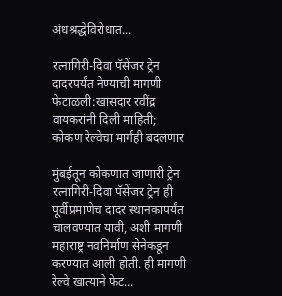अंधश्रद्धेविरोधात...

रत्नागिरी-दिवा पॅसेंजर ट्रेन दादरपर्यंत नेण्याची मागणी फेटाळली:खासदार रवींद्र वायकरांनी दिली माहिती; कोकण रेल्वेचा मार्गही बदलणार

मुंबईतून कोकणात जाणारी ट्रेन रत्नागिरी-दिवा पॅसेंजर ट्रेन ही पूर्वीप्रमाणेच दादर स्थानकापर्यंत चालवण्यात यावी, अशी मागणी महाराष्ट्र नवनिर्माण सेनेकडून करण्यात आली होती. ही मागणी रेल्वे खात्याने फेट...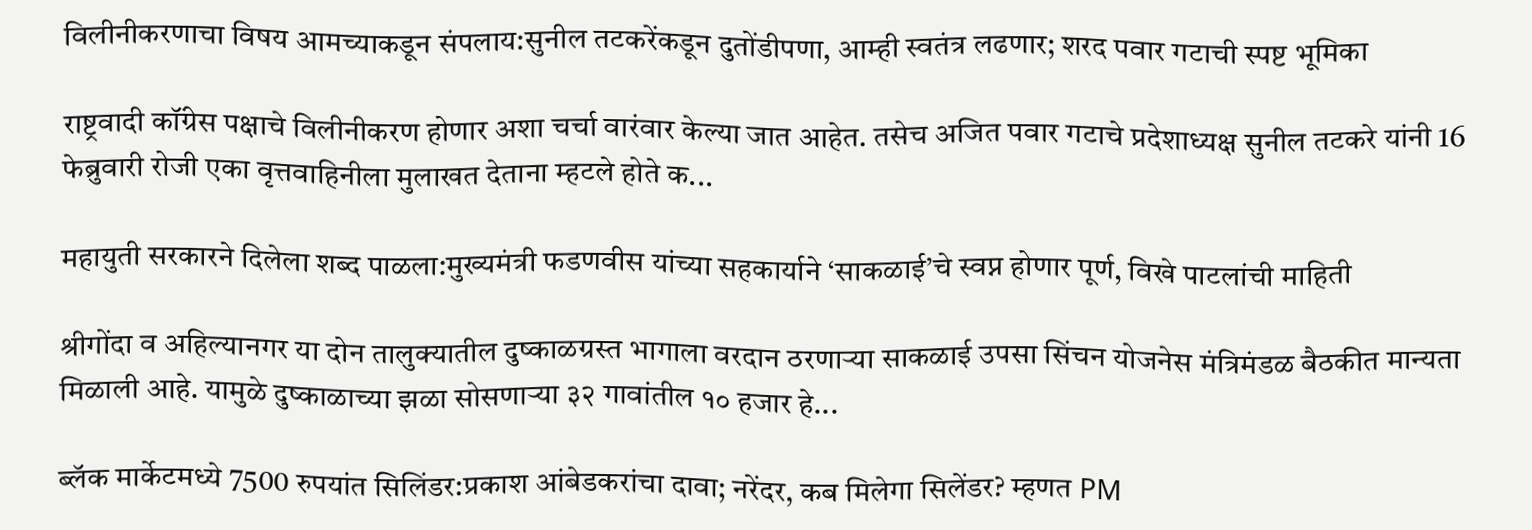विलीनीकरणाचा विषय आमच्याकडून संपलाय:सुनील तटकरेंकडून दुतोंडीपणा, आम्ही स्वतंत्र लढणार; शरद पवार गटाची स्पष्ट भूमिका

राष्ट्रवादी कॉंग्रेस पक्षाचे विलीनीकरण होणार अशा चर्चा वारंवार केल्या जात आहेत. तसेच अजित पवार गटाचे प्रदेशाध्यक्ष सुनील तटकरे यांनी 16 फेब्रुवारी रोजी एका वृत्तवाहिनीला मुलाखत देताना म्हटले होते क...

महायुती सरकारने दिलेला शब्द पाळला:मुख्यमंत्री फडणवीस यांच्या सहकार्याने ‘साकळाई’चे स्वप्न होणार पूर्ण, विखे पाटलांची माहिती

श्रीगोंदा व अहिल्यानगर या दोन तालुक्यातील दुष्काळग्रस्त भागाला वरदान ठरणाऱ्या साकळाई उपसा सिंचन योजनेस मंत्रिमंडळ बैठकीत मान्यता मिळाली आहे. यामुळे दुष्काळाच्या झळा सोसणाऱ्या ३२ गावांतील १० हजार हे...

ब्लॅक मार्केटमध्ये 7500 रुपयांत सिलिंडर:प्रकाश आंबेडकरांचा दावा; नरेंदर, कब मिलेगा सिलेंडर? म्हणत PM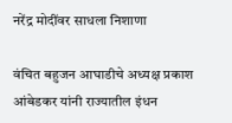नरेंद्र मोदींवर साधला निशाणा

वंचित बहुजन आघाडीचे अध्यक्ष प्रकाश आंबेडकर यांनी राज्यातील इंधन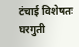टंचाई विशेषतः घरगुती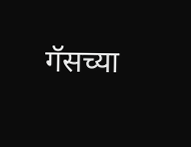गॅसच्या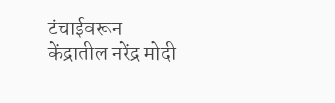टंचाईवरून केंद्रातील नरेंद्र मोदी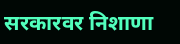सरकारवर निशाणा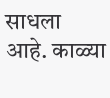साधला आहे. काळ्या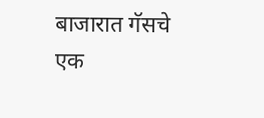बाजारात गॅसचे एक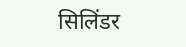सिलिंडर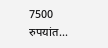7500 रुपयांत...